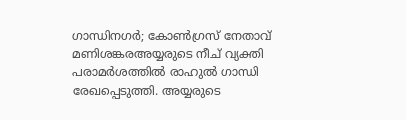ഗാന്ധിനഗര്‍; കോണ്‍ഗ്രസ് നേതാവ് മണിശങ്കരഅയ്യരുടെ നീച് വ്യക്തി പരാമര്‍ശത്തില്‍ രാഹുല്‍ ഗാന്ധി രേഖപ്പെടുത്തി. അയ്യരുടെ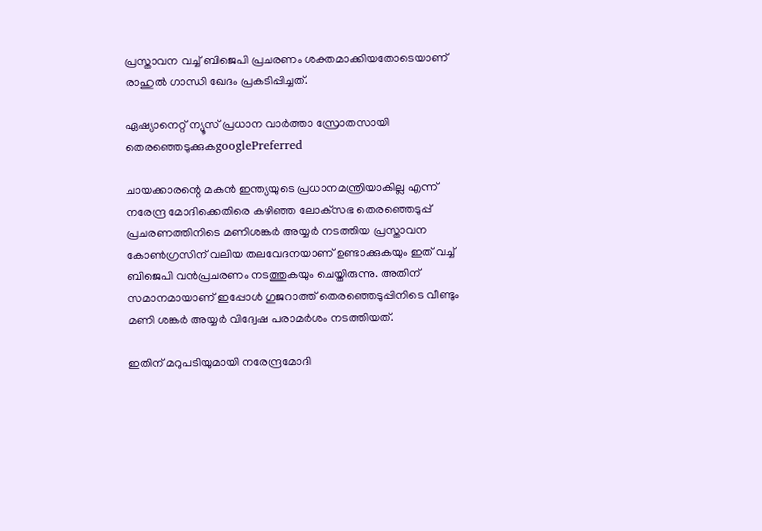പ്രസ്താവന വച്ച് ബിജെപി പ്രചരണം ശക്തമാക്കിയതോടെയാണ് രാഹുല്‍ ഗാന്ധി ഖേദം പ്രകടിപ്പിച്ചത്.

ഏഷ്യാനെറ്റ് ന്യൂസ് പ്രധാന വാർത്താ സ്രോതസായി തെരഞ്ഞെടുക്കുകgooglePreferred

ചായക്കാരന്റെ മകന്‍ ഇന്ത്യയുടെ പ്രധാനമന്ത്രിയാകില്ല എന്ന് നരേന്ദ്ര മോദിക്കെതിരെ കഴിഞ്ഞ ലോക്‌സഭ തെരഞ്ഞെടുപ്പ് പ്രചരണത്തിനിടെ മണിശങ്കര്‍ അയ്യര്‍ നടത്തിയ പ്രസ്താവന കോണ്‍ഗ്രസിന് വലിയ തലവേദനയാണ് ഉണ്ടാക്കുകയും ഇത് വച്ച് ബിജെപി വന്‍പ്രചരണം നടത്തുകയും ചെയ്തിരുന്നു. അതിന് സമാനമായാണ് ഇപ്പോള്‍ ഗുജറാത്ത് തെരഞ്ഞെടുപ്പിനിടെ വീണ്ടും മണി ശങ്കര്‍ അയ്യര്‍ വിദ്വേഷ പരാമര്‍ശം നടത്തിയത്.

ഇതിന് മറുപടിയുമായി നരേന്ദ്രമോദി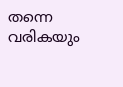തന്നെ വരികയും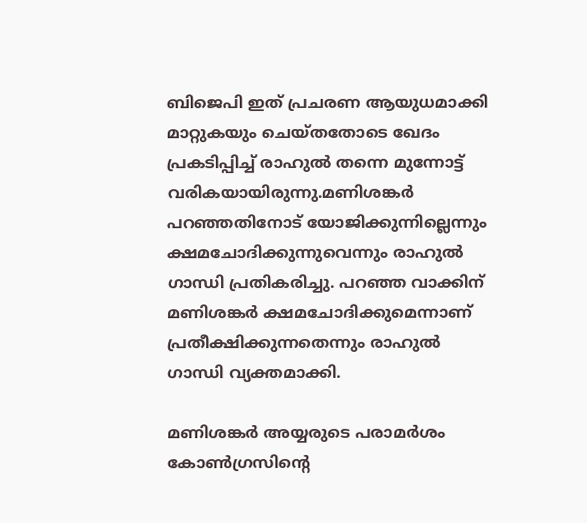ബിജെപി ഇത് പ്രചരണ ആയുധമാക്കി മാറ്റുകയും ചെയ്തതോടെ ഖേദം പ്രകടിപ്പിച്ച് രാഹുല്‍ തന്നെ മുന്നോട്ട് വരികയായിരുന്നു.മണിശങ്കര്‍ പറഞ്ഞതിനോട് യോജിക്കുന്നില്ലെന്നും ക്ഷമചോദിക്കുന്നുവെന്നും രാഹുല്‍ ഗാന്ധി പ്രതികരിച്ചു. പറഞ്ഞ വാക്കിന് മണിശങ്കര്‍ ക്ഷമചോദിക്കുമെന്നാണ് പ്രതീക്ഷിക്കുന്നതെന്നും രാഹുല്‍ ഗാന്ധി വ്യക്തമാക്കി.

മണിശങ്കര്‍ അയ്യരുടെ പരാമര്‍ശം കോണ്‍ഗ്രസിന്റെ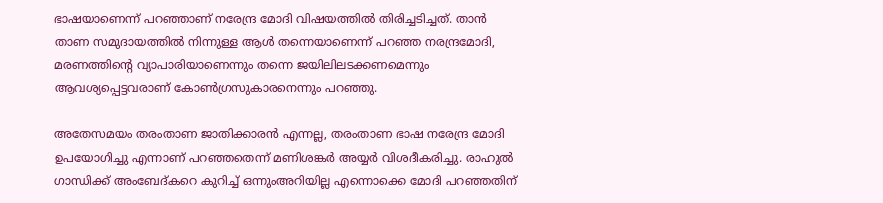ഭാഷയാണെന്ന് പറഞ്ഞാണ് നരേന്ദ്ര മോദി വിഷയത്തില്‍ തിരിച്ചടിച്ചത്. താന്‍ താണ സമുദായത്തില്‍ നിന്നുള്ള ആള്‍ തന്നെയാണെന്ന് പറഞ്ഞ നരന്ദ്രമോദി, മരണത്തിന്റെ വ്യാപാരിയാണെന്നും തന്നെ ജയിലിലടക്കണമെന്നും ആവശ്യപ്പെട്ടവരാണ് കോണ്‍ഗ്രസുകാരനെന്നും പറഞ്ഞു.

അതേസമയം തരംതാണ ജാതിക്കാരന്‍ എന്നല്ല, തരംതാണ ഭാഷ നരേന്ദ്ര മോദി ഉപയോഗിച്ചു എന്നാണ് പറഞ്ഞതെന്ന് മണിശങ്കര്‍ അയ്യര്‍ വിശദീകരിച്ചു. രാഹുല്‍ ഗാന്ധിക്ക് അംബേദ്കറെ കുറിച്ച് ഒന്നുംഅറിയില്ല എന്നൊക്കെ മോദി പറഞ്ഞതിന്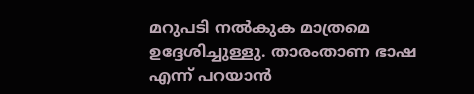മറുപടി നല്‍കുക മാത്രമെ ഉദ്ദേശിച്ചുള്ളു. താരംതാണ ഭാഷ എന്ന് പറയാന്‍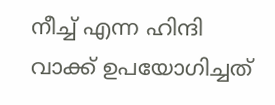നീച്ച് എന്ന ഹിന്ദി വാക്ക് ഉപയോഗിച്ചത്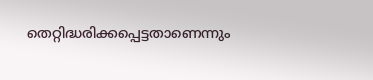തെറ്റിദ്ധരിക്കപ്പെട്ടതാണെന്നും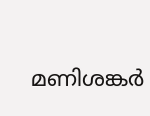മണിശങ്കര്‍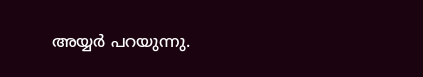അയ്യര്‍ പറയുന്നു.